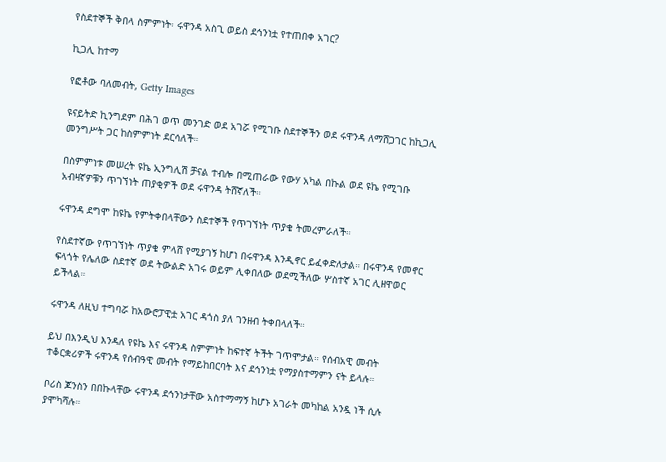የስደተኞች ቅበላ ስምምነት፡ ሩዋንዳ አስጊ ወይስ ደኅንነቷ የተጠበቀ አገር?

ኪጋሊ ከተማ

የፎቶው ባለመብት, Getty Images

ዩናይትድ ኪንግደም በሕገ ወጥ መንገድ ወደ አገሯ የሚገቡ ስደተኞችን ወደ ሩዋንዳ ለማሸጋገር ከኪጋሊ መንግሥት ጋር ከስምምነት ደርሳለች።

በስምምነቱ መሠረት ዩኬ ኢንግሊሽ ቻናል ተብሎ በሚጠራው የውሃ አካል በኩል ወደ ዩኬ የሚገቡ አብዛኛዎቹን ጥገኘነት ጠያቂዎች ወደ ሩዋንዳ ትሸኛለች።

ሩዋንዳ ደግሞ ከዩኬ የምትቀበላቸውን ስደተኞች የጥገኘነት ጥያቄ ትመረምራለች።

የስደተኛው የጥገኘነት ጥያቄ ምላሸ የሚያገኝ ከሆነ በሩዋንዳ እንዲኖር ይፈቀድለታል። በሩዋንዳ የመኖር ፍላጎት የሌለው ስደተኛ ወደ ትውልድ አገሩ ወይም ሊቀበለው ወደሚችለው ሦስተኛ አገር ሊዘዋወር ይችላል።

ሩዋንዳ ለዚህ ተግባሯ ከአውሮፓዊቷ አገር ዳጎስ ያለ ገንዘብ ትቀበላለች።

ይህ በእንዲህ እንዳለ የዩኬ እና ሩዋንዳ ስምምነት ከፍተኛ ትችት ገጥሞታል። የሰብአዊ መብት ተቆርቋሪዎች ሩዋንዳ የሰብዓዊ መብት የማይከበርባት እና ደኅንነቷ የማያስተማምን ናት ይላሉ።

ቦሪስ ጆንስን በበኩላቸው ሩዋንዳ ደኅንነታቸው አስተማማኝ ከሆኑ አገራት መካከል አንዷ ነች ሲሉ ያሞካሻሉ።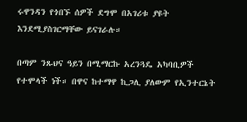ሩዋንዳን የጎበኙ ሰዎች ደግሞ በአገሪቱ ያዩት እንደሚያስገርማቸው ይናገራሉ።

በጣም ንጹህና ዓይን በሚማርኩ አረንጓዴ አካባቢዎች የተሞላች ነች። በዋና ከተማዋ ኪጋሊ ያለውም የኢንተርኔት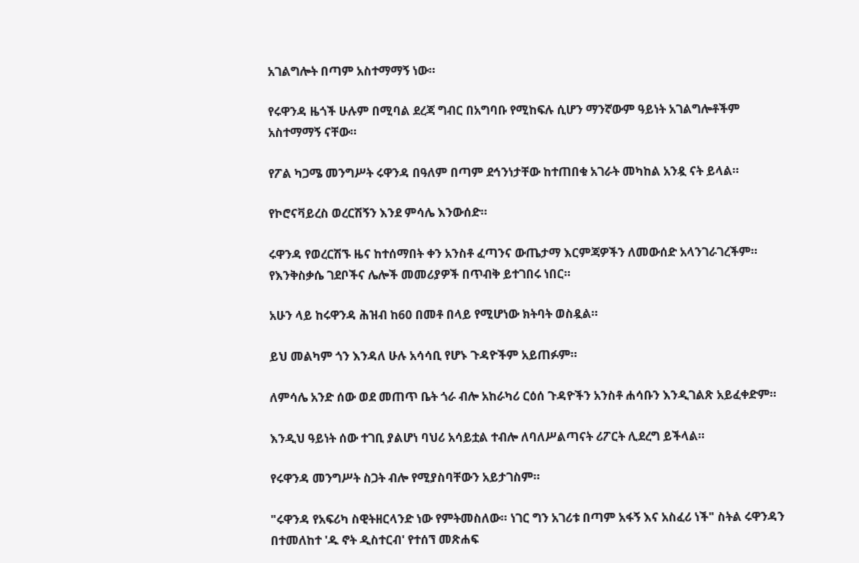አገልግሎት በጣም አስተማማኝ ነው።

የሩዋንዳ ዜጎች ሁሉም በሚባል ደረጃ ግብር በአግባቡ የሚከፍሉ ሲሆን ማንኛውም ዓይነት አገልግሎቶችም አስተማማኝ ናቸው።

የፖል ካጋሜ መንግሥት ሩዋንዳ በዓለም በጣም ደኅንነታቸው ከተጠበቁ አገራት መካከል አንዷ ናት ይላል።

የኮሮናቫይረስ ወረርሽኝን እንደ ምሳሌ እንውሰድ።

ሩዋንዳ የወረርሽኙ ዜና ከተሰማበት ቀን አንስቶ ፈጣንና ውጤታማ እርምጃዎችን ለመውሰድ አላንገራገረችም። የእንቅስቃሴ ገደቦችና ሌሎች መመሪያዎች በጥብቅ ይተገበሩ ነበር።

አሁን ላይ ከሩዋንዳ ሕዝብ ከ60 በመቶ በላይ የሚሆነው ክትባት ወስዷል።

ይህ መልካም ጎን እንዳለ ሁሉ አሳሳቢ የሆኑ ጉዳዮችም አይጠፉም።

ለምሳሌ አንድ ሰው ወደ መጠጥ ቤት ጎራ ብሎ አከራካሪ ርዕሰ ጉዳዮችን አንስቶ ሐሳቡን እንዲገልጽ አይፈቀድም።

እንዲህ ዓይነት ሰው ተገቢ ያልሆነ ባህሪ አሳይቷል ተብሎ ለባለሥልጣናት ሪፖርት ሊደረግ ይችላል።

የሩዋንዳ መንግሥት ስጋት ብሎ የሚያስባቸውን አይታገስም።

"ሩዋንዳ የአፍሪካ ስዊትዘርላንድ ነው የምትመስለው። ነገር ግን አገሪቱ በጣም አፋኝ እና አስፈሪ ነች" ስትል ሩዋንዳን በተመለከተ 'ዱ ኖት ዲስተርብ' የተሰኘ መጽሐፍ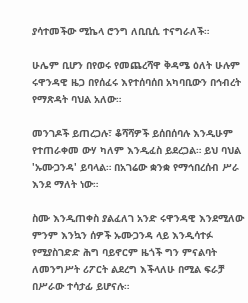ያሳተመችው ሚኬላ ሮንግ ለቢቢሲ ተናግራለች።

ሁሌም ቢሆን በየወሩ የመጨረሻዋ ቅዳሜ ዕለት ሁሉም ሩዋንዳዊ ዜጋ በየሰፈሩ እየተሰባሰበ አካባቢውን በኅብረት የማጽዳት ባህል አለው።

መንገዶች ይጠረጋሉ፣ ቆሻሻዎች ይሰበሰባሉ እንዲሁም የተጠራቀመ ውሃ ካለም እንዲፈስ ይደረጋል። ይህ ባህል 'ኡሙጋንዳ' ይባላል። በአገሬው ቋንቋ የማኅበረሰብ ሥራ እንደ ማለት ነው።

ስሙ እንዲጠቀስ ያልፈለገ አንድ ሩዋንዳዊ እንደሚለው ምንም እንኳን ሰዎች ኡሙጋንዳ ላይ እንዲሳተፉ የሚያስገድድ ሕግ ባይኖርም ዜጎች ግን ምናልባት ለመንግሥት ሪፖርት ልደረግ እችላለሁ በሚል ፍራቻ በሥራው ተሳታፊ ይሆናሉ።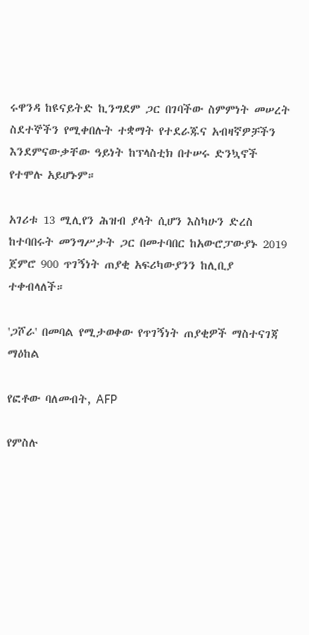ሩዋንዳ ከዩናይትድ ኪንግደም ጋር በገባችው ስምምነት መሠረት ስደተኞችን የሚቀበሉት ተቋማት የተደራጁና አብዛኛዎቻችን እንደምናውቃቸው ዓይነት ከፕላስቲክ በተሠሩ ድንኳኖች የተሞሉ አይሆኑም።

አገሪቱ 13 ሚሊየን ሕዝብ ያላት ሲሆን እስካሁን ድረስ ከተባበሩት መንግሥታት ጋር በመተባበር ከአውሮፓውያኑ 2019 ጀምሮ 900 ጥገኝነት ጠያቂ አፍሪካውያንን ከሊቢያ ተቀብላለች።

'ጋሾራ' በመባል የሚታወቀው የጥገኝነት ጠያቂዎች ማስተናገጃ ማዕከል

የፎቶው ባለመብት, AFP

የምስሉ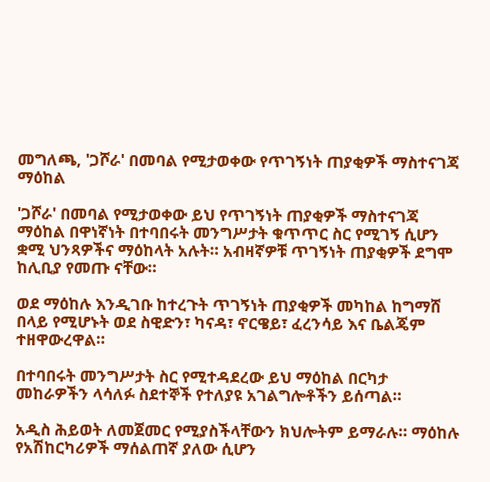መግለጫ, 'ጋሾራ' በመባል የሚታወቀው የጥገኝነት ጠያቂዎች ማስተናገጃ ማዕከል

'ጋሾራ' በመባል የሚታወቀው ይህ የጥገኝነት ጠያቂዎች ማስተናገጃ ማዕከል በዋነኛነት በተባበሩት መንግሥታት ቁጥጥር ስር የሚገኝ ሲሆን ቋሚ ህንጻዎችና ማዕከላት አሉት። አብዛኛዎቹ ጥገኝነት ጠያቂዎች ደግሞ ከሊቢያ የመጡ ናቸው።

ወደ ማዕከሉ እንዲገቡ ከተረጉት ጥገኝነት ጠያቂዎች መካከል ከግማሸ በላይ የሚሆኑት ወደ ስዊድን፣ ካናዳ፣ ኖርዌይ፣ ፈረንሳይ እና ቤልጄም ተዘዋውረዋል።

በተባበሩት መንግሥታት ስር የሚተዳደረው ይህ ማዕከል በርካታ መከራዎችን ላሳለፉ ስደተኞች የተለያዩ አገልግሎቶችን ይሰጣል።

አዲስ ሕይወት ለመጀመር የሚያስችላቸውን ክህሎትም ይማራሉ። ማዕከሉ የአሽከርካሪዎች ማሰልጠኛ ያለው ሲሆን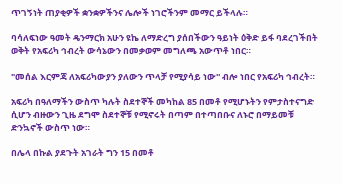ጥገኝነት ጠያቂዎች ቋንቋዎችንና ሌሎች ነገሮችንም መማር ይችላሉ።

ባሳለፍነው ዓመት ዴንማርክ አሁን ዩኬ ለማድረግ ያሰበችውን ዓይነት ዕቅድ ይፋ ባደረገችበት ወቅት የአፍሪካ ኅብረት ውሳኔውን በመቃወም መግለጫ አውጥቶ ነበር።

"መሰል እርምጃ ለአፍሪካውያን ያለውን ጥላቻ የሚያሳይ ነው'' ብሎ ነበር የአፍሪካ ኅብረት።

አፍሪካ በዓለማችን ውስጥ ካሉት ስደተኞች መካከል 85 በመቶ የሚሆኑትን የምታስተናግድ ሲሆን ብዙውን ጊዜ ደግሞ ስደተኞቹ የሚኖሩት በጣም በተጣበቡና ለኑሮ በማይመቹ ድንኳኖች ውስጥ ነው።

በሌላ በኩል ያደጉት አገራት ግን 15 በመቶ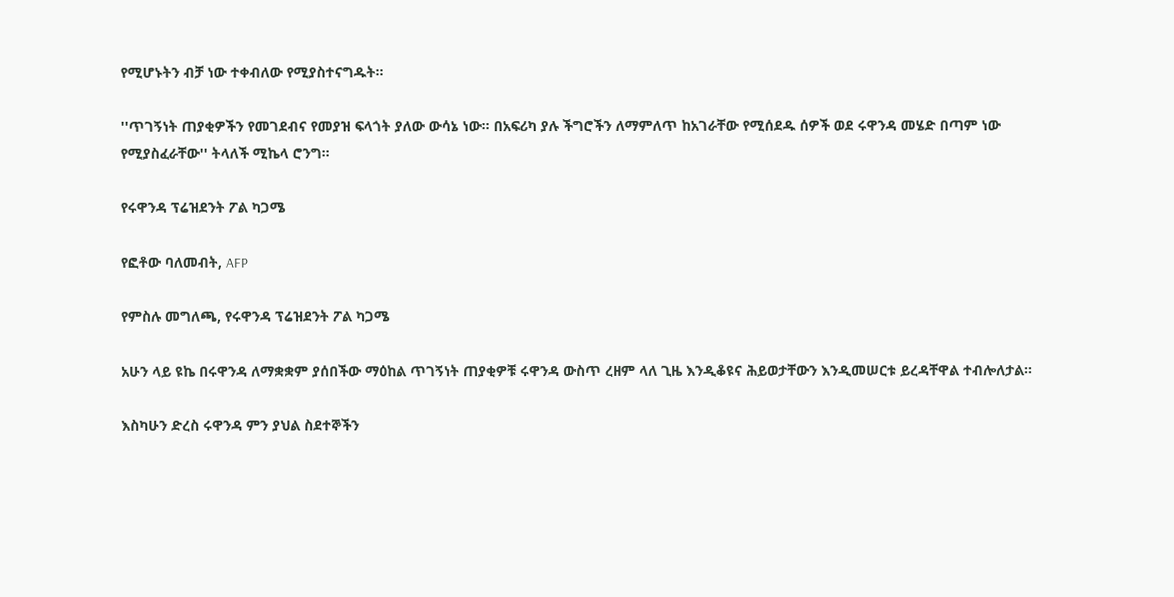የሚሆኑትን ብቻ ነው ተቀብለው የሚያስተናግዱት።

''ጥገኝነት ጠያቂዎችን የመገደብና የመያዝ ፍላጎት ያለው ውሳኔ ነው። በአፍሪካ ያሉ ችግሮችን ለማምለጥ ከአገራቸው የሚሰደዱ ሰዎች ወደ ሩዋንዳ መሄድ በጣም ነው የሚያስፈራቸው'' ትላለች ሚኬላ ሮንግ።

የሩዋንዳ ፕሬዝደንት ፖል ካጋሜ

የፎቶው ባለመብት, AFP

የምስሉ መግለጫ, የሩዋንዳ ፕሬዝደንት ፖል ካጋሜ

አሁን ላይ ዩኬ በሩዋንዳ ለማቋቋም ያሰበችው ማዕከል ጥገኝነት ጠያቂዎቹ ሩዋንዳ ውስጥ ረዘም ላለ ጊዜ እንዲቆዩና ሕይወታቸውን እንዲመሠርቱ ይረዳቸዋል ተብሎለታል።

እስካሁን ድረስ ሩዋንዳ ምን ያህል ስደተኞችን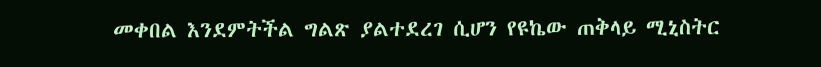መቀበል እንደምትችል ግልጽ ያልተደረገ ሲሆን የዩኬው ጠቅላይ ሚኒስትር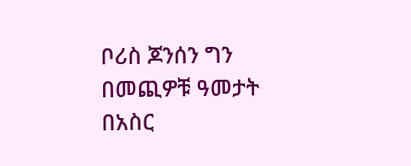ቦሪስ ጆንሰን ግን በመጪዎቹ ዓመታት በአስር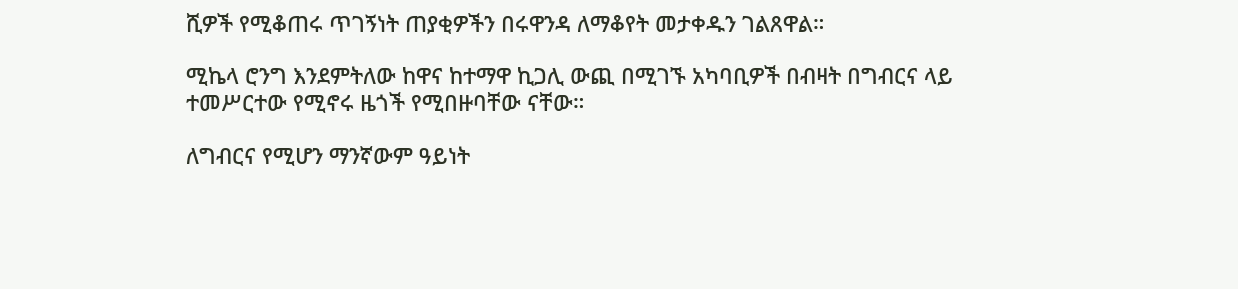ሺዎች የሚቆጠሩ ጥገኝነት ጠያቂዎችን በሩዋንዳ ለማቆየት መታቀዱን ገልጸዋል።

ሚኬላ ሮንግ እንደምትለው ከዋና ከተማዋ ኪጋሊ ውጪ በሚገኙ አካባቢዎች በብዛት በግብርና ላይ ተመሥርተው የሚኖሩ ዜጎች የሚበዙባቸው ናቸው።

ለግብርና የሚሆን ማንኛውም ዓይነት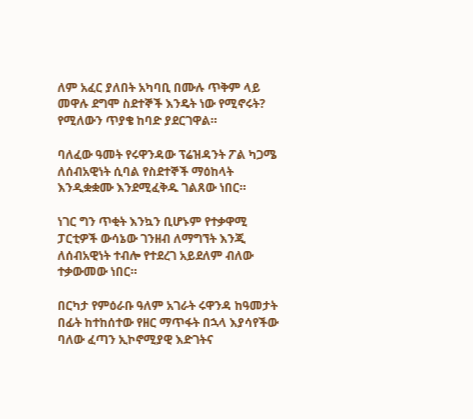ለም አፈር ያለበት አካባቢ በሙሉ ጥቅም ላይ መዋሉ ደግሞ ስደተኞች እንዴት ነው የሚኖሩት? የሚለውን ጥያቄ ከባድ ያደርገዋል።

ባለፈው ዓመት የሩዋንዳው ፕሬዝዳንት ፖል ካጋሜ ለሰብአዊነት ሲባል የስደተኞች ማዕከላት እንዲቋቋሙ እንደሚፈቅዱ ገልጸው ነበር።

ነገር ግን ጥቂት እንኳን ቢሆኑም የተቃዋሚ ፓርቲዎች ውሳኔው ገንዘብ ለማግኘት እንጂ ለሰብአዊነት ተብሎ የተደረገ አይደለም ብለው ተቃውመው ነበር።

በርካታ የምዕራቡ ዓለም አገራት ሩዋንዳ ከዓመታት በፊት ከተከሰተው የዘር ማጥፋት በኋላ እያሳየችው ባለው ፈጣን ኢኮኖሚያዊ እድገትና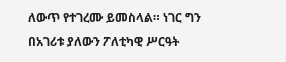ለውጥ የተገረሙ ይመስላል። ነገር ግን በአገሪቱ ያለውን ፖለቲካዊ ሥርዓት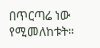በጥርጣሬ ነው የሚመለከቱት።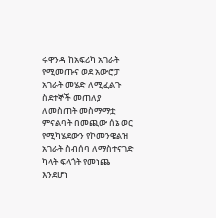ሩዋንዳ ከአፍሪካ አገራት የሚመጡና ወደ አውሮፓ አገራት መሄድ ለሚፈልጉ ስደተኞች መጠለያ ለመስጠት መስማማቷ ምናልባት በመጪው ሰኔ ወር የሚካሄደውን የኮመንዌልዝ አገራት ስብሰባ ለማስተናገድ ካላት ፍላጎት የመነጨ እንደሆነ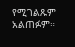የሚገልጹም አልጠፉም።